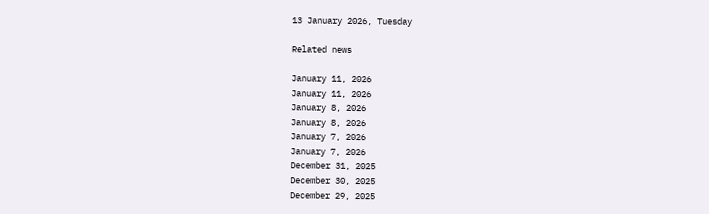13 January 2026, Tuesday

Related news

January 11, 2026
January 11, 2026
January 8, 2026
January 8, 2026
January 7, 2026
January 7, 2026
December 31, 2025
December 30, 2025
December 29, 2025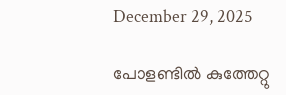December 29, 2025

പോളണ്ടില്‍ കുത്തേറ്റു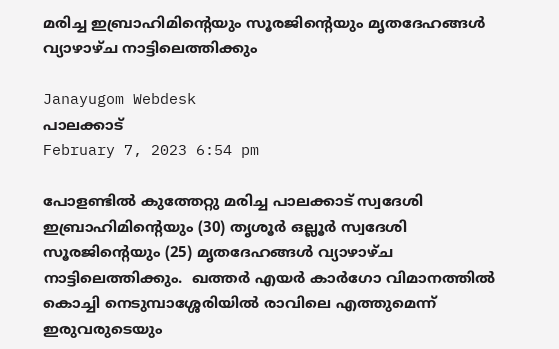മരിച്ച ഇബ്രാഹിമിന്റെയും സൂരജിന്റെയും മൃതദേഹങ്ങള്‍ വ്യാഴാഴ്ച നാട്ടിലെത്തിക്കും

Janayugom Webdesk
പാലക്കാട്
February 7, 2023 6:54 pm

പോളണ്ടില്‍ കുത്തേറ്റു മരിച്ച പാലക്കാട് സ്വദേശി ഇബ്രാഹിമിന്റെയും (30) തൃശൂര്‍ ഒല്ലൂര്‍ സ്വദേശി സൂരജിന്റെയും (25) മൃതദേഹങ്ങള്‍ വ്യാഴാഴ്ച നാട്ടിലെത്തിക്കും.  ഖത്തര്‍ എയര്‍ കാര്‍ഗോ വിമാനത്തില്‍ കൊച്ചി നെടുമ്പാശ്ശേരിയില്‍ രാവിലെ എത്തുമെന്ന് ഇരുവരുടെയും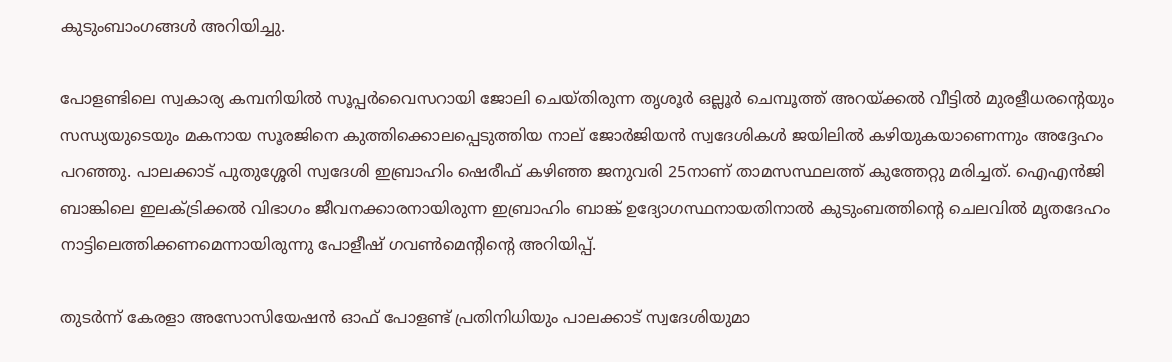കുടുംബാംഗങ്ങള്‍ അറിയിച്ചു.

പോളണ്ടിലെ സ്വകാര്യ കമ്പനിയില്‍ സൂപ്പര്‍വൈസറായി ജോലി ചെയ്തിരുന്ന തൃശൂര്‍ ഒല്ലൂര്‍ ചെമ്പൂത്ത് അറയ്ക്കല്‍ വീട്ടില്‍ മുരളീധരന്റെയും സന്ധ്യയുടെയും മകനായ സൂരജിനെ കുത്തിക്കൊലപ്പെടുത്തിയ നാല് ജോര്‍ജിയന്‍ സ്വദേശികള്‍ ജയിലില്‍ കഴിയുകയാണെന്നും അദ്ദേഹം പറഞ്ഞു. പാലക്കാട് പുതുശ്ശേരി സ്വദേശി ഇബ്രാഹിം ഷെരീഫ് കഴിഞ്ഞ ജനുവരി 25നാണ് താമസസ്ഥലത്ത് കുത്തേറ്റു മരിച്ചത്. ഐഎന്‍ജി ബാങ്കിലെ ഇലക്ട്രിക്കല്‍ വിഭാഗം ജീവനക്കാരനായിരുന്ന ഇബ്രാഹിം ബാങ്ക് ഉദ്യോഗസ്ഥനായതിനാല്‍ കുടുംബത്തിന്റെ ചെലവില്‍ മൃതദേഹം നാട്ടിലെത്തിക്കണമെന്നായിരുന്നു പോളീഷ് ഗവണ്‍മെന്റിന്റെ അറിയിപ്പ്.

തുടര്‍ന്ന് കേരളാ അസോസിയേഷന്‍ ഓഫ് പോളണ്ട് പ്രതിനിധിയും പാലക്കാട് സ്വദേശിയുമാ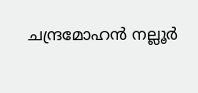ചന്ദ്രമോഹന്‍ നല്ലൂര്‍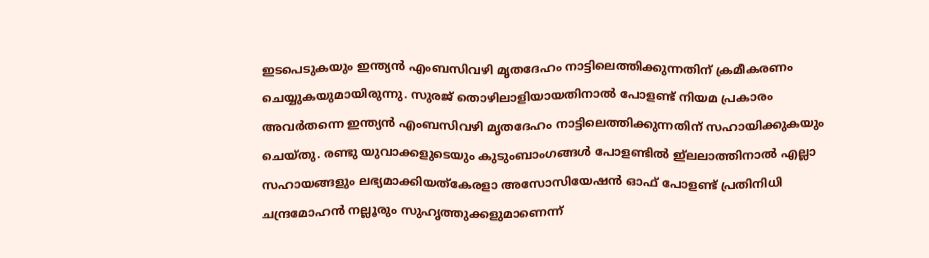ഇടപെടുകയും ഇന്ത്യന്‍ എംബസിവഴി മൃതദേഹം നാട്ടിലെത്തിക്കുന്നതിന് ക്രമീകരണം ചെയ്യുകയുമായിരുന്നു. സുരജ് തൊഴിലാളിയായതിനാല്‍ പോളണ്ട് നിയമ പ്രകാരം അവര്‍തന്നെ ഇന്ത്യന്‍ എംബസിവഴി മൃതദേഹം നാട്ടിലെത്തിക്കുന്നതിന് സഹായിക്കുകയും ചെയ്തു. രണ്ടു യുവാക്കളുടെയും കുടുംബാംഗങ്ങള്‍ പോളണ്ടില്‍ ഇ്ലലാത്തിനാല്‍ എല്ലാ സഹായങ്ങളും ലഭ്യമാക്കിയത്കേരളാ അസോസിയേഷന്‍ ഓഫ് പോളണ്ട് പ്രതിനിധി ചന്ദ്രമോഹന്‍ നല്ലൂരും സുഹൃത്തുക്കളുമാണെന്ന്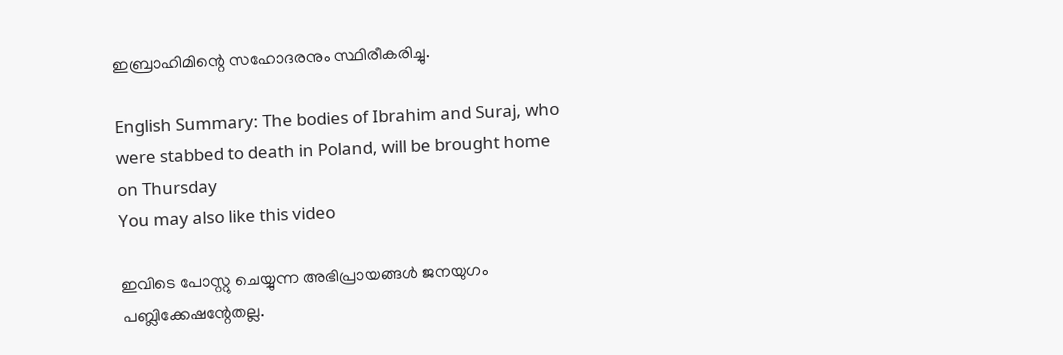ഇബ്രാഹിമിന്റെ സഹോദരനും സ്ഥിരീകരിച്ചു.

English Summary: The bodies of Ibrahim and Suraj, who were stabbed to death in Poland, will be brought home on Thursday
You may also like this video

ഇവിടെ പോസ്റ്റു ചെയ്യുന്ന അഭിപ്രായങ്ങള്‍ ജനയുഗം പബ്ലിക്കേഷന്റേതല്ല.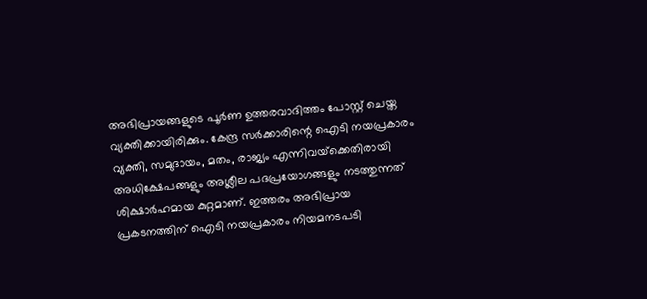അഭിപ്രായങ്ങളുടെ പൂര്‍ണ ഉത്തരവാദിത്തം പോസ്റ്റ് ചെയ്ത വ്യക്തിക്കായിരിക്കും. കേന്ദ്ര സര്‍ക്കാരിന്റെ ഐടി നയപ്രകാരം വ്യക്തി, സമുദായം, മതം, രാജ്യം എന്നിവയ്‌ക്കെതിരായി അധിക്ഷേപങ്ങളും അശ്ലീല പദപ്രയോഗങ്ങളും നടത്തുന്നത് ശിക്ഷാര്‍ഹമായ കുറ്റമാണ്. ഇത്തരം അഭിപ്രായ പ്രകടനത്തിന് ഐടി നയപ്രകാരം നിയമനടപടി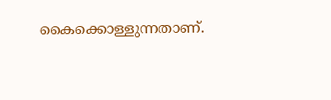കൈക്കൊള്ളുന്നതാണ്.